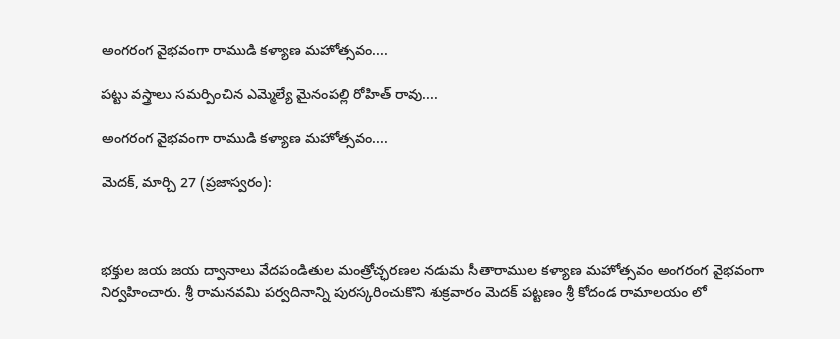అంగరంగ వైభవంగా రాముడి కళ్యాణ మహోత్సవం....

పట్టు వస్త్రాలు సమర్పించిన ఎమ్మెల్యే మైనంపల్లి రోహిత్ రావు....

అంగరంగ వైభవంగా రాముడి కళ్యాణ మహోత్సవం....

మెదక్, మార్చి 27 (ప్రజాస్వరం):



భక్తుల జయ జయ ద్వానాలు వేదపండితుల మంత్రోచ్ఛరణల నడుమ సీతారాముల కళ్యాణ మహోత్సవం అంగరంగ వైభవంగా నిర్వహించారు. శ్రీ రామనవమి పర్వదినాన్ని పురస్కరించుకొని శుక్రవారం మెదక్ పట్టణం శ్రీ కోదండ రామాలయం లో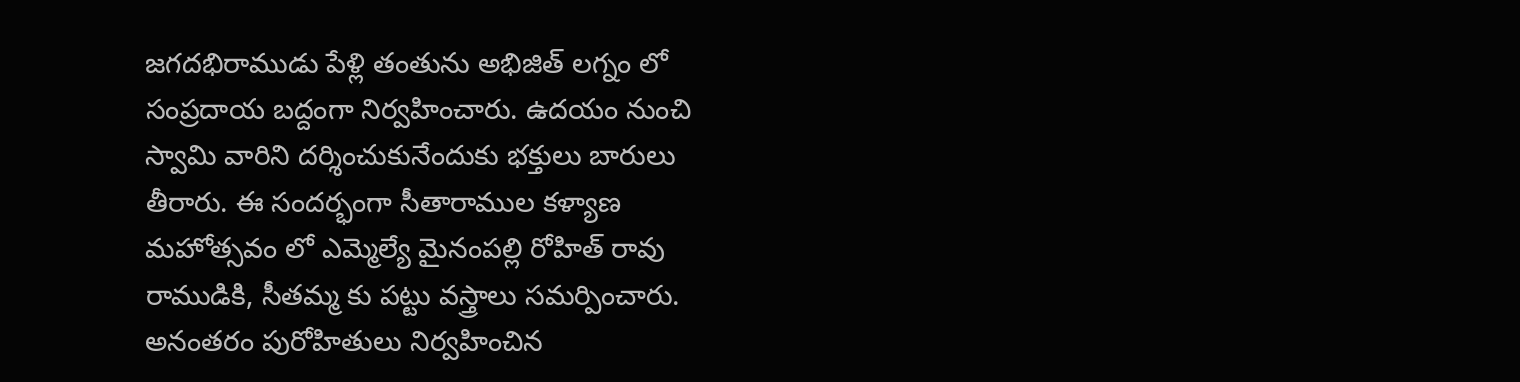జగదభిరాముడు పేళ్లి తంతును అభిజిత్ లగ్నం లో సంప్రదాయ బద్దంగా నిర్వహించారు. ఉదయం నుంచి స్వామి వారిని దర్శించుకునేందుకు భక్తులు బారులు తీరారు. ఈ సందర్భంగా సీతారాముల కళ్యాణ మహోత్సవం లో ఎమ్మెల్యే మైనంపల్లి రోహిత్ రావు రాముడికి, సీతమ్మ కు పట్టు వస్త్రాలు సమర్పించారు. అనంతరం పురోహితులు నిర్వహించిన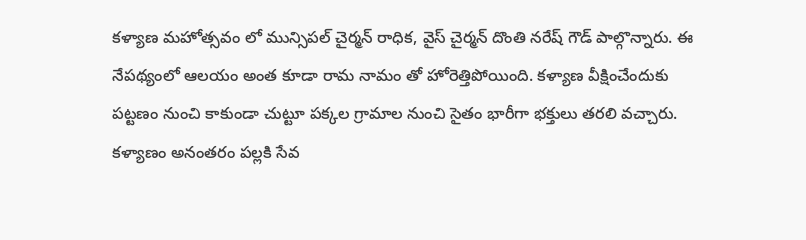కళ్యాణ మహోత్సవం లో మున్సిపల్ చైర్మన్ రాధిక, వైస్ చైర్మన్ దొంతి నరేష్ గౌడ్ పాల్గొన్నారు. ఈ నేపథ్యంలో ఆలయం అంత కూడా రామ నామం తో హోరెత్తిపోయింది. కళ్యాణ వీక్షించేందుకు పట్టణం నుంచి కాకుండా చుట్టూ పక్కల గ్రామాల నుంచి సైతం భారీగా భక్తులు తరలి వచ్చారు. కళ్యాణం అనంతరం పల్లకి సేవ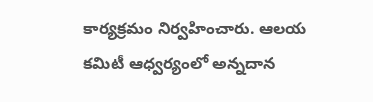కార్యక్రమం నిర్వహించారు. ఆలయ కమిటీ ఆధ్వర్యంలో అన్నదాన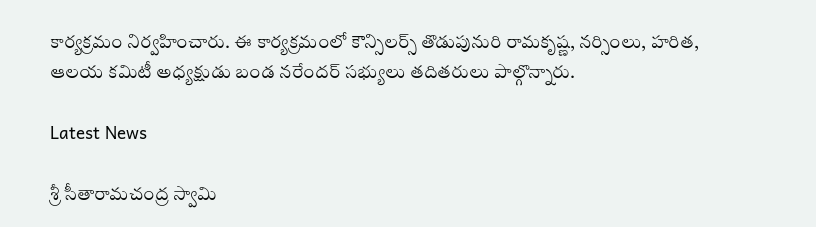కార్యక్రమం నిర్వహించారు. ఈ కార్యక్రమంలో కౌన్సిలర్స్ తొడుపునురి రామకృష్ణ, నర్సింలు, హరిత, ఆలయ కమిటీ అధ్యక్షుడు బండ నరేందర్ సభ్యులు తదితరులు పాల్గొన్నారు.

Latest News

శ్రీ సీతారామచంద్ర స్వామి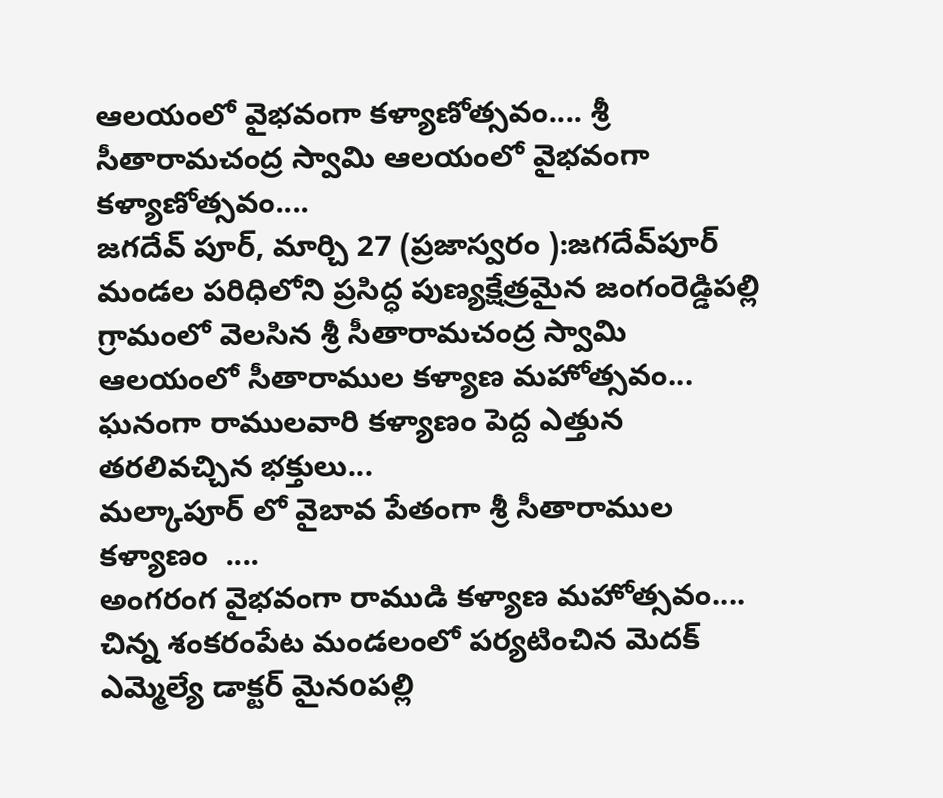ఆలయంలో వైభవంగా కళ్యాణోత్సవం.... శ్రీ సీతారామచంద్ర స్వామి ఆలయంలో వైభవంగా కళ్యాణోత్సవం....
జగదేవ్ పూర్, మార్చి 27 (ప్రజాస్వరం ):జగదేవ్‌పూర్ మండల పరిధిలోని ప్రసిద్ధ పుణ్యక్షేత్రమైన జంగంరెడ్డిపల్లి గ్రామంలో వెలసిన శ్రీ సీతారామచంద్ర స్వామి ఆలయంలో సీతారాముల కళ్యాణ మహోత్సవం...
ఘనంగా రాములవారి కళ్యాణం పెద్ద ఎత్తున తరలివచ్చిన భక్తులు...
మల్కాపూర్ లో వైబావ పేతంగా శ్రీ సీతారాముల కళ్యాణం  ....
అంగరంగ వైభవంగా రాముడి కళ్యాణ మహోత్సవం....
చిన్న శంకరంపేట మండలంలో పర్యటించిన మెదక్ ఎమ్మెల్యే డాక్టర్ మైనoపల్లి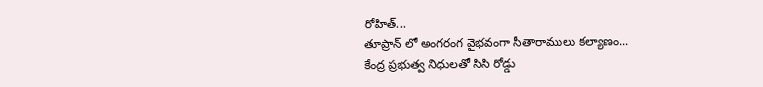రోహిత్...
తూప్రాన్ లో అంగరంగ వైభవంగా సీతారాములు కల్యాణం...
కేంద్ర ప్రభుత్వ నిధులతో సిసి రోడ్డు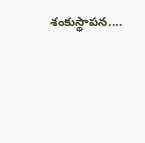శంకుస్థాపన....